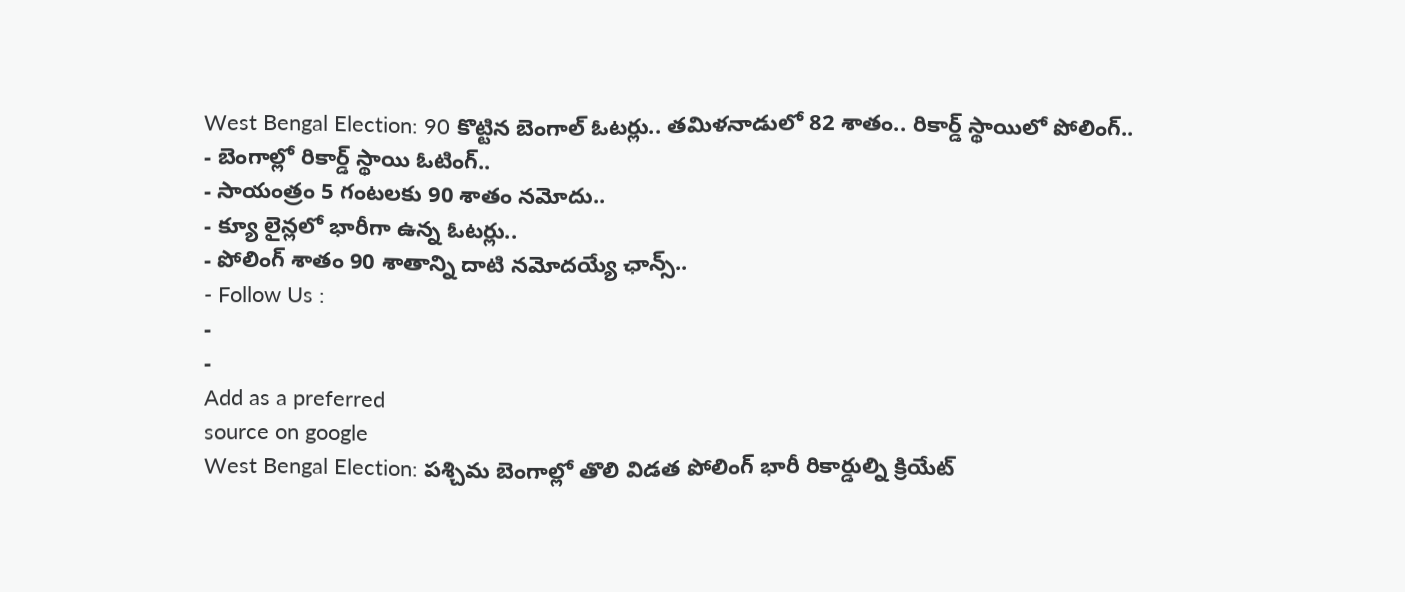West Bengal Election: 90 కొట్టిన బెంగాల్ ఓటర్లు.. తమిళనాడులో 82 శాతం.. రికార్డ్ స్థాయిలో పోలింగ్..
- బెంగాల్లో రికార్డ్ స్థాయి ఓటింగ్..
- సాయంత్రం 5 గంటలకు 90 శాతం నమోదు..
- క్యూ లైన్లలో భారీగా ఉన్న ఓటర్లు..
- పోలింగ్ శాతం 90 శాతాన్ని దాటి నమోదయ్యే ఛాన్స్..
- Follow Us :
-
-
Add as a preferred
source on google
West Bengal Election: పశ్చిమ బెంగాల్లో తొలి విడత పోలింగ్ భారీ రికార్డుల్ని క్రియేట్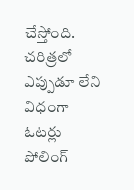చేస్తోంది. చరిత్రలో ఎప్పుడూ లేని విధంగా ఓటర్లు పోలింగ్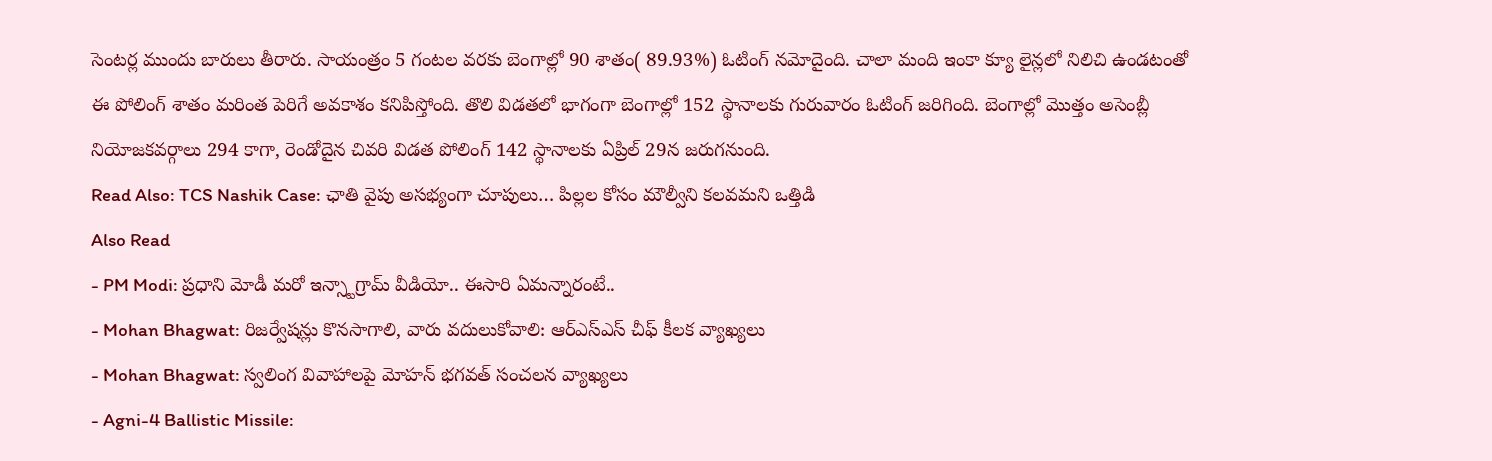సెంటర్ల ముందు బారులు తీరారు. సాయంత్రం 5 గంటల వరకు బెంగాల్లో 90 శాతం( 89.93%) ఓటింగ్ నమోదైంది. చాలా మంది ఇంకా క్యూ లైన్లలో నిలిచి ఉండటంతో ఈ పోలింగ్ శాతం మరింత పెరిగే అవకాశం కనిపిస్తోంది. తొలి విడతలో భాగంగా బెంగాల్లో 152 స్థానాలకు గురువారం ఓటింగ్ జరిగింది. బెంగాల్లో మొత్తం అసెంబ్లీ నియోజకవర్గాలు 294 కాగా, రెండోదైన చివరి విడత పోలింగ్ 142 స్థానాలకు ఏప్రిల్ 29న జరుగనుంది.
Read Also: TCS Nashik Case: ఛాతి వైపు అసభ్యంగా చూపులు… పిల్లల కోసం మౌల్వీని కలవమని ఒత్తిడి
Also Read
- PM Modi: ప్రధాని మోడీ మరో ఇన్స్టాగ్రామ్ వీడియో.. ఈసారి ఏమన్నారంటే..
- Mohan Bhagwat: రిజర్వేషన్లు కొనసాగాలి, వారు వదులుకోవాలి: ఆర్ఎస్ఎస్ చీఫ్ కీలక వ్యాఖ్యలు
- Mohan Bhagwat: స్వలింగ వివాహాలపై మోహన్ భగవత్ సంచలన వ్యాఖ్యలు
- Agni-4 Ballistic Missile: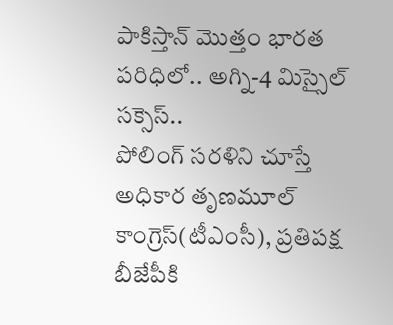పాకిస్తాన్ మొత్తం భారత పరిధిలో.. అగ్ని-4 మిస్సైల్ సక్సెస్..
పోలింగ్ సరళిని చూస్తే అధికార తృణమూల్ కాంగ్రెస్(టీఎంసీ), ప్రతిపక్ష బీజేపీకి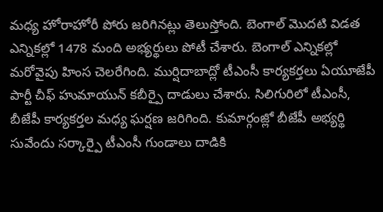మధ్య హోరాహోరీ పోరు జరిగినట్లు తెలుస్తోంది. బెంగాల్ మొదటి విడత ఎన్నికల్లో 1478 మంది అభ్యర్థులు పోటీ చేశారు. బెంగాల్ ఎన్నికల్లో మరోవైపు హింస చెలరేగింది. ముర్షిదాబాద్లో టీఎంసీ కార్యకర్తలు ఏయూజేపీ పార్టీ చీఫ్ హుమాయున్ కబీర్పై దాడులు చేశారు. సిలిగురిలో టీఎంసీ, బీజేపీ కార్యకర్తల మధ్య ఘర్షణ జరిగింది. కుమార్గంజ్లో బీజేపీ అభ్యర్థి సువేందు సర్కార్పై టీఎంసీ గుండాలు దాడికి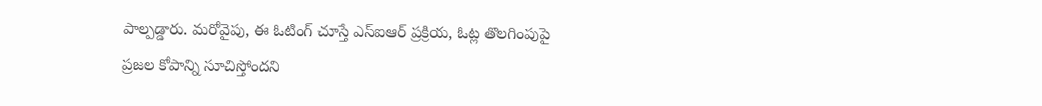పాల్పడ్డారు. మరోవైపు, ఈ ఓటింగ్ చూస్తే ఎస్ఐఆర్ ప్రక్రియ, ఓట్ల తొలగింపుపై ప్రజల కోపాన్ని సూచిస్తోందని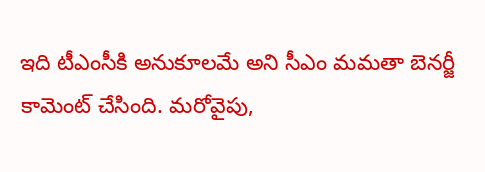ఇది టీఎంసీకి అనుకూలమే అని సీఎం మమతా బెనర్జీ కామెంట్ చేసింది. మరోవైపు,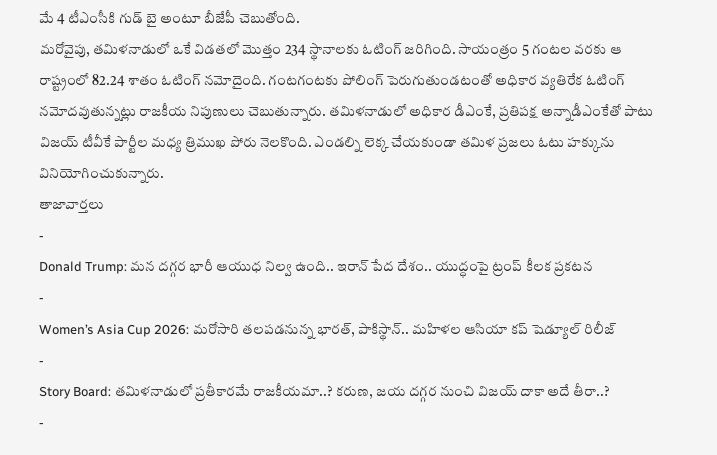మే 4 టీఎంసీకి గుడ్ బై అంటూ బీజేపీ చెబుతోంది.
మరోవైపు, తమిళనాడులో ఒకే విడతలో మొత్తం 234 స్థానాలకు ఓటింగ్ జరిగింది. సాయంత్రం 5 గంటల వరకు ఆ రాష్ట్రంలో 82.24 శాతం ఓటింగ్ నమోదైంది. గంటగంటకు పోలింగ్ పెరుగుతుండటంతో అధికార వ్యతిరేక ఓటింగ్ నమోదవుతున్నట్లు రాజకీయ నిపుణులు చెబుతున్నారు. తమిళనాడులో అధికార డీఎంకే, ప్రతిపక్ష అన్నాడీఎంకేతో పాటు విజయ్ టీవీకే పార్టీల మధ్య త్రిముఖ పోరు నెలకొంది. ఎండల్ని లెక్క చేయకుండా తమిళ ప్రజలు ఓటు హక్కును వినియోగించుకున్నారు.
తాజావార్తలు
-
Donald Trump: మన దగ్గర భారీ ఆయుధ నిల్వ ఉంది.. ఇరాన్ పేద దేశం.. యుద్ధంపై ట్రంప్ కీలక ప్రకటన
-
Women’s Asia Cup 2026: మరోసారి తలపడనున్న భారత్, పాకిస్థాన్.. మహిళల ఆసియా కప్ షెడ్యూల్ రిలీజ్
-
Story Board: తమిళనాడులో ప్రతీకారమే రాజకీయమా..? కరుణ, జయ దగ్గర నుంచి విజయ్ దాకా అదే తీరా..?
-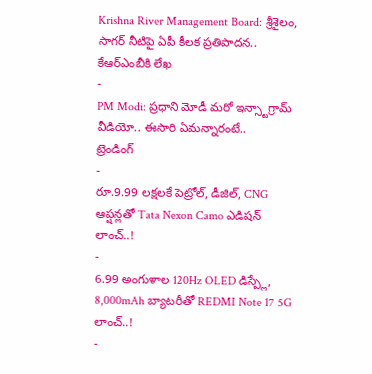Krishna River Management Board: శ్రీశైలం, సాగర్ నీటిపై ఏపీ కీలక ప్రతిపాదన.. కేఆర్ఎంబీకి లేఖ
-
PM Modi: ప్రధాని మోడీ మరో ఇన్స్టాగ్రామ్ వీడియో.. ఈసారి ఏమన్నారంటే..
ట్రెండింగ్
-
రూ.9.99 లక్షలకే పెట్రోల్, డీజిల్, CNG ఆప్షన్లతో Tata Nexon Camo ఎడిషన్ లాంచ్..!
-
6.99 అంగుళాల 120Hz OLED డిస్ప్లే, 8,000mAh బ్యాటరీతో REDMI Note 17 5G లాంచ్..!
-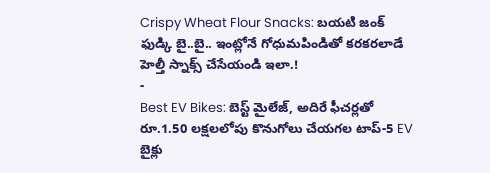Crispy Wheat Flour Snacks: బయటి జంక్ ఫుడ్కి బై..బై.. ఇంట్లోనే గోధుమపిండితో కరకరలాడే హెల్తీ స్నాక్స్ చేసేయండి ఇలా.!
-
Best EV Bikes: బెస్ట్ మైలేజ్, అదిరే ఫీచర్లతో రూ.1.50 లక్షలలోపు కొనుగోలు చేయగల టాప్-5 EV బైక్లు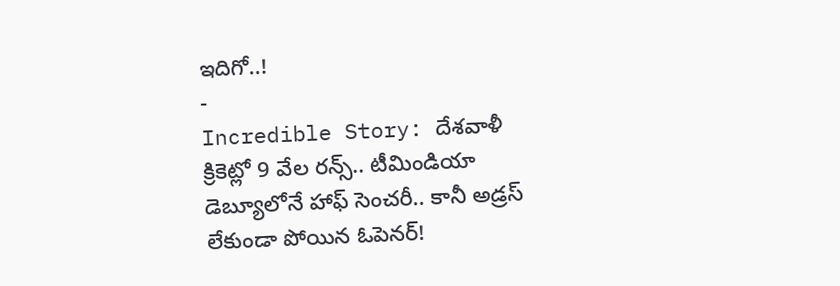ఇదిగో..!
-
Incredible Story: దేశవాళీ క్రికెట్లో 9 వేల రన్స్.. టీమిండియా డెబ్యూలోనే హాఫ్ సెంచరీ.. కానీ అడ్రస్ లేకుండా పోయిన ఓపెనర్!